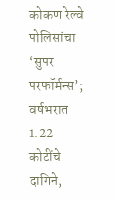कोकण रेल्वे पोलिसांचा ‘सुपर परफॉर्मन्स’; वर्षभरात 1.22 कोटींचे दागिने,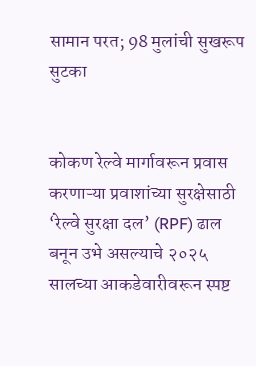सामान परत; 98 मुलांची सुखरूप सुटका


कोकण रेल्वे मार्गावरून प्रवास करणाऱ्या प्रवाशांच्या सुरक्षेसाठी ‘रेल्वे सुरक्षा दल’ (RPF) ढाल बनून उभे असल्याचे २०२५ सालच्या आकडेवारीवरून स्पष्ट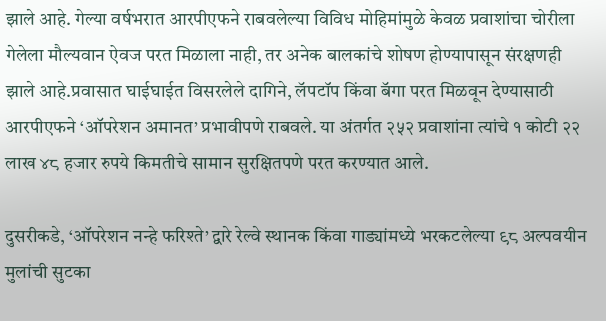झाले आहे. गेल्या वर्षभरात आरपीएफने राबवलेल्या विविध मोहिमांमुळे केवळ प्रवाशांचा चोरीला गेलेला मौल्यवान ऐवज परत मिळाला नाही, तर अनेक बालकांचे शोषण होण्यापासून संरक्षणही झाले आहे.प्रवासात घाईघाईत विसरलेले दागिने, लॅपटॉप किंवा बॅगा परत मिळवून देण्यासाठी आरपीएफने ‘ऑपरेशन अमानत’ प्रभावीपणे राबवले. या अंतर्गत २५२ प्रवाशांना त्यांचे १ कोटी २२ लाख ४८ हजार रुपये किमतीचे सामान सुरक्षितपणे परत करण्यात आले.

दुसरीकडे, ‘ऑपरेशन नन्हे फरिश्ते’ द्वारे रेल्वे स्थानक किंवा गाड्यांमध्ये भरकटलेल्या ९८ अल्पवयीन मुलांची सुटका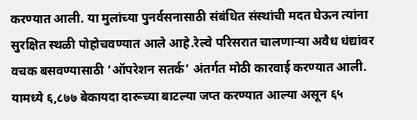करण्यात आली. या मुलांच्या पुनर्वसनासाठी संबंधित संस्थांची मदत घेऊन त्यांना सुरक्षित स्थळी पोहोचवण्यात आले आहे.रेल्वे परिसरात चालणाऱ्या अवैध धंद्यांवर वचक बसवण्यासाठी ‘ऑपरेशन सतर्क’ अंतर्गत मोठी कारवाई करण्यात आली. यामध्ये ६,८७७ बेकायदा दारूच्या बाटल्या जप्त करण्यात आल्या असून ६५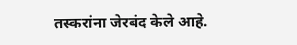तस्करांना जेरबंद केले आहे.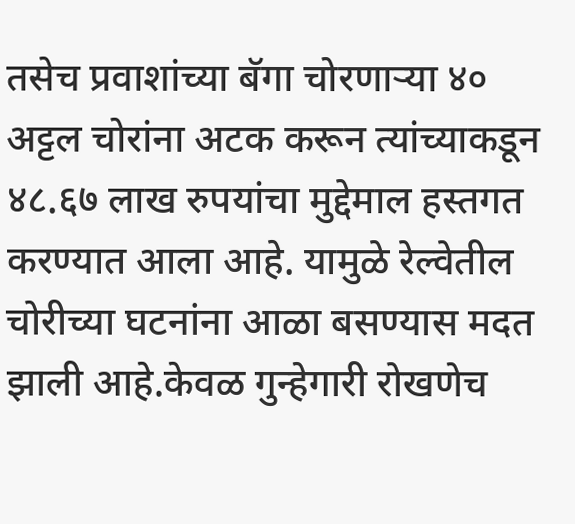तसेच प्रवाशांच्या बॅगा चोरणाऱ्या ४० अट्टल चोरांना अटक करून त्यांच्याकडून ४८.६७ लाख रुपयांचा मुद्देमाल हस्तगत करण्यात आला आहे. यामुळे रेल्वेतील चोरीच्या घटनांना आळा बसण्यास मदत झाली आहे.केवळ गुन्हेगारी रोखणेच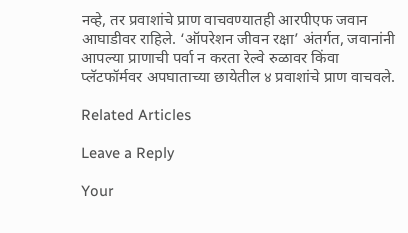नव्हे, तर प्रवाशांचे प्राण वाचवण्यातही आरपीएफ जवान आघाडीवर राहिले. ‘ऑपरेशन जीवन रक्षा’ अंतर्गत, जवानांनी आपल्या प्राणाची पर्वा न करता रेल्वे रुळावर किंवा प्लॅटफॉर्मवर अपघाताच्या छायेतील ४ प्रवाशांचे प्राण वाचवले.

Related Articles

Leave a Reply

Your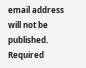email address will not be published. Required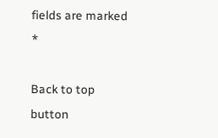fields are marked *

Back to top button